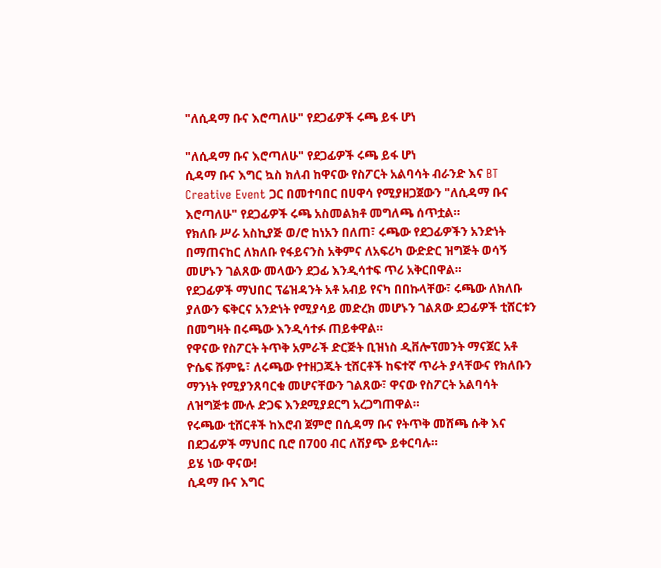"ለሲዳማ ቡና እሮጣለሁ" የደጋፊዎች ሩጫ ይፋ ሆነ

"ለሲዳማ ቡና እሮጣለሁ" የደጋፊዎች ሩጫ ይፋ ሆነ
ሲዳማ ቡና እግር ኳስ ክለብ ከዋናው የስፖርት አልባሳት ብራንድ እና BT Creative Event ጋር በመተባበር በሀዋሳ የሚያዘጋጀውን "ለሲዳማ ቡና እሮጣለሁ" የደጋፊዎች ሩጫ አስመልክቶ መግለጫ ሰጥቷል።
የክለቡ ሥራ አስኪያጅ ወ/ሮ ከነአን በለጠ፣ ሩጫው የደጋፊዎችን አንድነት በማጠናከር ለክለቡ የፋይናንስ አቅምና ለአፍሪካ ውድድር ዝግጅት ወሳኝ መሆኑን ገልጸው መላውን ደጋፊ እንዲሳተፍ ጥሪ አቅርበዋል።
የደጋፊዎች ማህበር ፕሬዝዳንት አቶ አብይ የናካ በበኩላቸው፣ ሩጫው ለክለቡ ያለውን ፍቅርና አንድነት የሚያሳይ መድረክ መሆኑን ገልጸው ደጋፊዎች ቲሸርቱን በመግዛት በሩጫው እንዲሳተፉ ጠይቀዋል።
የዋናው የስፖርት ትጥቅ አምራች ድርጅት ቢዝነስ ዲቨሎፕመንት ማናጀር አቶ ዮሴፍ ሹምዬ፣ ለሩጫው የተዘጋጁት ቲሸርቶች ከፍተኛ ጥራት ያላቸውና የክለቡን ማንነት የሚያንጸባርቁ መሆናቸውን ገልጸው፣ ዋናው የስፖርት አልባሳት ለዝግጅቱ ሙሉ ድጋፍ እንደሚያደርግ አረጋግጠዋል።
የሩጫው ቲሸርቶች ከእሮብ ጀምሮ በሲዳማ ቡና የትጥቅ መሸጫ ሱቅ እና በደጋፊዎች ማህበር ቢሮ በ700 ብር ለሽያጭ ይቀርባሉ።
ይሄ ነው ዋናው!
ሲዳማ ቡና እግር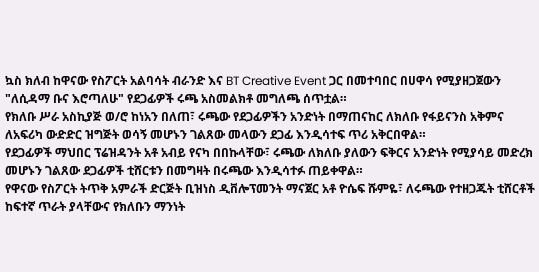ኳስ ክለብ ከዋናው የስፖርት አልባሳት ብራንድ እና BT Creative Event ጋር በመተባበር በሀዋሳ የሚያዘጋጀውን "ለሲዳማ ቡና እሮጣለሁ" የደጋፊዎች ሩጫ አስመልክቶ መግለጫ ሰጥቷል።
የክለቡ ሥራ አስኪያጅ ወ/ሮ ከነአን በለጠ፣ ሩጫው የደጋፊዎችን አንድነት በማጠናከር ለክለቡ የፋይናንስ አቅምና ለአፍሪካ ውድድር ዝግጅት ወሳኝ መሆኑን ገልጸው መላውን ደጋፊ እንዲሳተፍ ጥሪ አቅርበዋል።
የደጋፊዎች ማህበር ፕሬዝዳንት አቶ አብይ የናካ በበኩላቸው፣ ሩጫው ለክለቡ ያለውን ፍቅርና አንድነት የሚያሳይ መድረክ መሆኑን ገልጸው ደጋፊዎች ቲሸርቱን በመግዛት በሩጫው እንዲሳተፉ ጠይቀዋል።
የዋናው የስፖርት ትጥቅ አምራች ድርጅት ቢዝነስ ዲቨሎፕመንት ማናጀር አቶ ዮሴፍ ሹምዬ፣ ለሩጫው የተዘጋጁት ቲሸርቶች ከፍተኛ ጥራት ያላቸውና የክለቡን ማንነት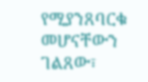የሚያንጸባርቁ መሆናቸውን ገልጸው፣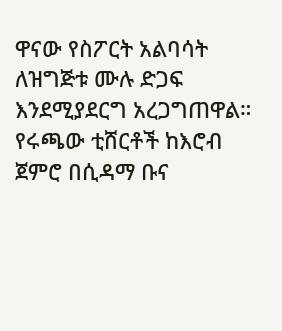ዋናው የስፖርት አልባሳት ለዝግጅቱ ሙሉ ድጋፍ እንደሚያደርግ አረጋግጠዋል።
የሩጫው ቲሸርቶች ከእሮብ ጀምሮ በሲዳማ ቡና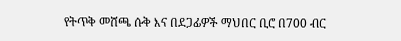የትጥቅ መሸጫ ሱቅ እና በደጋፊዎች ማህበር ቢሮ በ700 ብር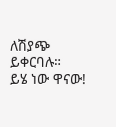ለሽያጭ ይቀርባሉ።
ይሄ ነው ዋናው!